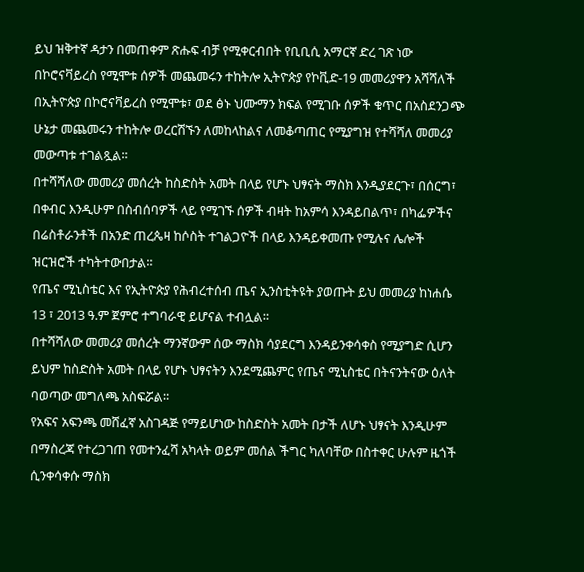ይህ ዝቅተኛ ዳታን በመጠቀም ጽሑፍ ብቻ የሚቀርብበት የቢቢሲ አማርኛ ድረ ገጽ ነው
በኮሮናቫይረስ የሚሞቱ ሰዎች መጨመሩን ተከትሎ ኢትዮጵያ የኮቪድ-19 መመሪያዋን አሻሻለች
በኢትዮጵያ በኮሮናቫይረስ የሚሞቱ፣ ወደ ፅኑ ህሙማን ክፍል የሚገቡ ሰዎች ቁጥር በአስደንጋጭ ሁኔታ መጨመሩን ተከትሎ ወረርሽኙን ለመከላከልና ለመቆጣጠር የሚያግዝ የተሻሻለ መመሪያ መውጣቱ ተገልጿል።
በተሻሻለው መመሪያ መሰረት ከስድስት አመት በላይ የሆኑ ህፃናት ማስክ እንዲያደርጉ፣ በሰርግ፣ በቀብር እንዲሁም በስብሰባዎች ላይ የሚገኙ ሰዎች ብዛት ከአምሳ እንዳይበልጥ፣ በካፌዎችና በሬስቶራንቶች በአንድ ጠረጴዛ ከሶስት ተገልጋዮች በላይ እንዳይቀመጡ የሚሉና ሌሎች ዝርዝሮች ተካትተውበታል።
የጤና ሚኒስቴር እና የኢትዮጵያ የሕብረተሰብ ጤና ኢንስቲትዩት ያወጡት ይህ መመሪያ ከነሐሴ 13 ፣ 2013 ዓ.ም ጀምሮ ተግባራዊ ይሆናል ተብሏል።
በተሻሻለው መመሪያ መሰረት ማንኛውም ሰው ማስክ ሳያደርግ እንዳይንቀሳቀስ የሚያግድ ሲሆን ይህም ከስድስት አመት በላይ የሆኑ ህፃናትን እንደሚጨምር የጤና ሚኒስቴር በትናንትናው ዕለት ባወጣው መግለጫ አስፍሯል።
የአፍና አፍንጫ መሸፈኛ አስገዳጅ የማይሆነው ከስድስት አመት በታች ለሆኑ ህፃናት እንዲሁም በማስረጃ የተረጋገጠ የመተንፈሻ አካላት ወይም መሰል ችግር ካለባቸው በስተቀር ሁሉም ዜጎች ሲንቀሳቀሱ ማስክ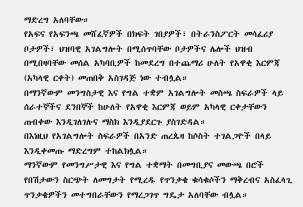ማድረግ አለባቸው።
የአፍና የአፍንጫ መሸፈኛዎች በክፍት ገበያዎች፣ በትራንስፖርት መሳፈሪያ ቦታዎች፣ ህዝባዊ አገልግሎት በሚሰጥባቸው ቦታዎችና ሌሎች ህዝብ በሚበዛባቸው መሰል አካባቢዎች ከመደረግ በተጨማሪ ሁለት የአዋቂ እርምጃ (አካላዊ ርቀት) መጠበቅ አስገዳጅ ነው ተብሏል።
በማንኛውም መንግስታዊ እና የግል ተቋም አገልግሎት መስጫ ስፍራዎች ላይ ሰራተኞችና ደንበኞች ከሁለት የአዋቂ እርምጃ ወይም አካላዊ ርቀታቸውን ጠብቀው እንዲገለገሉና ማስክ እንዲያደርጉ ያስገድዳል።
በእነዚህ የአገልግሎት ስፍራዎች በአንድ ጠረጴዛ ከሶስት ተገልጋዮች በላይ እንዲቀመጡ ማድረግም ተከልክሏል።
ማንኛውም የመንግሥታዊ እና የግል ተቋማት በመግቢያና መውጫ በሮች የበሽታውን ስርጭት ለመግታት የሚረዱ የጥንቃቄ ቁሳቁሶችን ማቅረብና አስፈላጊ ጥንቃቄዎችን መተግበራቸውን የማረጋገጥ ግዴታ አለባቸው ብሏል።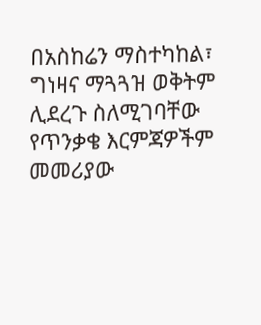በአስከሬን ማስተካከል፣ ግነዛና ማጓጓዝ ወቅትም ሊደረጉ ስለሚገባቸው የጥንቃቄ እርምጃዎችም መመሪያው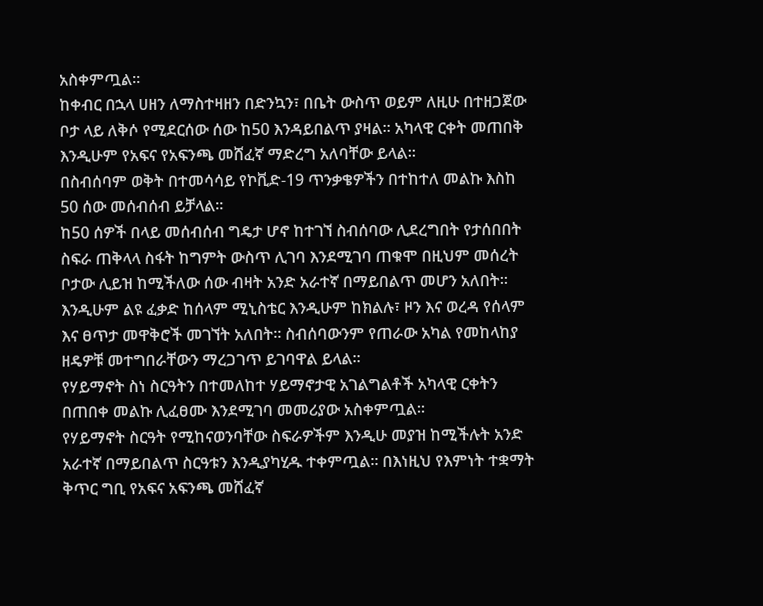አስቀምጧል።
ከቀብር በኋላ ሀዘን ለማስተዛዘን በድንኳን፣ በቤት ውስጥ ወይም ለዚሁ በተዘጋጀው ቦታ ላይ ለቅሶ የሚደርሰው ሰው ከ50 እንዳይበልጥ ያዛል። አካላዊ ርቀት መጠበቅ እንዲሁም የአፍና የአፍንጫ መሸፈኛ ማድረግ አለባቸው ይላል።
በስብሰባም ወቅት በተመሳሳይ የኮቪድ-19 ጥንቃቄዎችን በተከተለ መልኩ እስከ 50 ሰው መሰብሰብ ይቻላል።
ከ50 ሰዎች በላይ መሰብሰብ ግዴታ ሆኖ ከተገኘ ስብሰባው ሊደረግበት የታሰበበት ስፍራ ጠቅላላ ስፋት ከግምት ውስጥ ሊገባ እንደሚገባ ጠቁሞ በዚህም መሰረት ቦታው ሊይዝ ከሚችለው ሰው ብዛት አንድ አራተኛ በማይበልጥ መሆን አለበት።
እንዲሁም ልዩ ፈቃድ ከሰላም ሚኒስቴር እንዲሁም ከክልሉ፣ ዞን እና ወረዳ የሰላም እና ፀጥታ መዋቅሮች መገኘት አለበት። ስብሰባውንም የጠራው አካል የመከላከያ ዘዴዎቹ መተግበራቸውን ማረጋገጥ ይገባዋል ይላል።
የሃይማኖት ስነ ስርዓትን በተመለከተ ሃይማኖታዊ አገልግልቶች አካላዊ ርቀትን በጠበቀ መልኩ ሊፈፀሙ እንደሚገባ መመሪያው አስቀምጧል።
የሃይማኖት ስርዓት የሚከናወንባቸው ስፍራዎችም እንዲሁ መያዝ ከሚችሉት አንድ አራተኛ በማይበልጥ ስርዓቱን እንዲያካሂዱ ተቀምጧል። በእነዚህ የእምነት ተቋማት ቅጥር ግቢ የአፍና አፍንጫ መሸፈኛ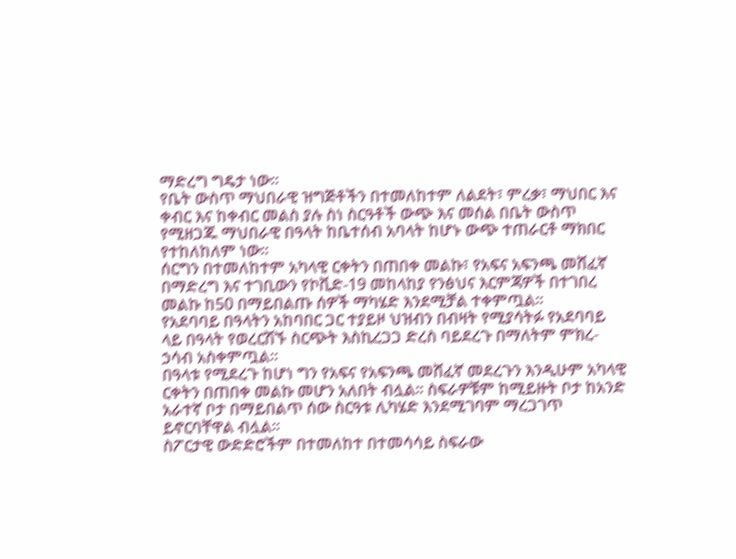ማድረግ ግዴታ ነው።
የቤት ውስጥ ማህበራዊ ዝግጅቶችን በተመለከተም ለልደት፣ ምረቃ፣ ማህበር እና ቀብር እና ከቀብር መልስ ያሉ ስነ ስርዓቶች ውጭ እና መሰል በቤት ውስጥ የሚዘጋጁ ማህበራዊ በዓላት ከቤተሰብ አባላት ከሆኑ ውጭ ተጠራርቶ ማክበር የተከለከለም ነው።
ሰርግን በተመለከተም አካላዊ ርቀትን በጠበቀ መልኩ፣ የአፍና አፍንጫ መሸፈኛ በማድረግ እና ተገቢውን የኮቪድ-19 መከላከያ የንፅህና እርምጃዎች በተገበረ መልኩ ከ50 በማይበልጡ ሰዎች ማካሄድ እንደሚቻል ተቀምጧል።
የአደባባይ በዓላትን አከባበር ጋር ተያይዞ ህዝብን በብዛት የሚያሳትፉ የአደባባይ ላይ በዓላት የወረርሽኙ ስርጭት እስኪረጋጋ ድረስ ባይደረጉ በማለትም ምክረ-ኃሳብ አስቀምጧል።
በዓላቱ የሚደረጉ ከሆነ ግን የአፍና የአፍንጫ መሸፈኛ መደረጉን እንዲሁም አካላዊ ርቀትን በጠበቀ መልኩ መሆን አለበት ብሏል። ስፍራዎቹም ከሚይዙት ቦታ ከአንድ አራተኛ ቦታ በማይበልጥ ሰው ስርዓቱ ሊካሄድ እንደሚገባም ማረጋገጥ ይኖርባቸዋል ብሏል።
ስፖርታዊ ውድድሮችም በተመለከተ በተመሳሳይ ስፍራው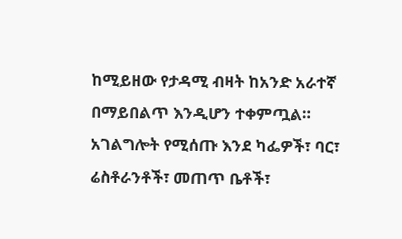ከሚይዘው የታዳሚ ብዛት ከአንድ አራተኛ በማይበልጥ እንዲሆን ተቀምጧል።
አገልግሎት የሚሰጡ እንደ ካፌዎች፣ ባር፣ ሬስቶራንቶች፣ መጠጥ ቤቶች፣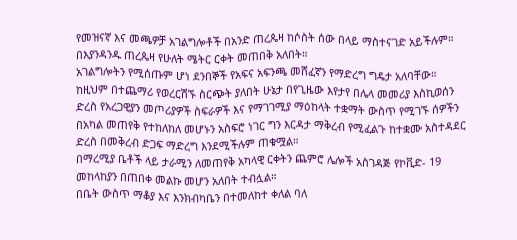የመዝናኛ እና መጫዎቻ አገልግሎቶች በአንድ ጠረጴዛ ከሶስት ሰው በላይ ማስተናገድ አይችሉም። በእያንዳንዱ ጠረጴዛ የሁለት ሜትር ርቀት መጠበቅ አለበት።
አገልግሎትን የሚሰጡም ሆነ ደንበኞች የአፍና አፍንጫ መሸፈኛን የማድረግ ግዴታ አለባቸው።
ከዚህም በተጨማሪ የወረርሽኙ ስርጭት ያለበት ሁኔታ በየጊዜው እየታየ በሌላ መመሪያ እስኪወሰን ድረስ የአረጋዊያን መጦሪያዎች ስፍራዎች እና የማገገሚያ ማዕከላት ተቋማት ውስጥ የሚገኙ ሰዎችን በአካል መጠየቅ የተከለከለ መሆኑን አስፍሮ ነገር ግን እርዳታ ማቅረብ የሚፈልጉ ከተቋሙ አስተዳደር ድረስ በመቅረብ ድጋፍ ማድረግ እንደሚችሉም ጠቁሟል።
በማረሚያ ቤቶች ላይ ታራሚን ለመጠየቅ አካላዊ ርቀትን ጨምሮ ሌሎች አስገዳጅ የኮቪድ- 19 መከላከያን በጠበቀ መልኩ መሆን አለበት ተብሏል።
በቤት ውስጥ ማቆያ እና እንክብካቤን በተመለከተ ቀለል ባለ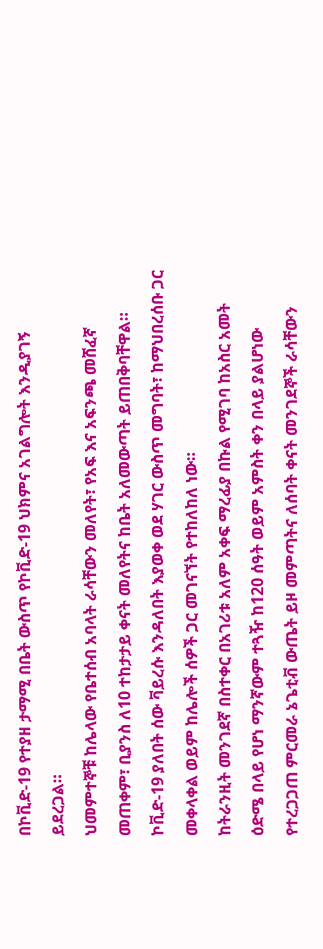በኮቪድ-19 የተያዘ ታማሚ በቤት ውስጥ የኮቪድ-19 ህክምና አገልግሎት እንዲያገኝ ይደረጋል።
ህመምተኞቹ ከሌላው የቤተሰብ አባላት ራሳቸውን መለየት፣ የአፍ እና አፍንጫ መሸፈኛ መጠቀም፣ ቢያንስ ለ10 ተከታታይ ቀናት መለየትና ከቤት አለመውጣት ይጠበቅባቸዋል።
ኮቪድ-19 ያለበት ሰው ቫይረሱ እንዳለበት እያወቀ ወደ ሃገር ውስጥ መግባት፣ ከማህበረሰቡ ጋር መቀላቀል ወይም ከሌሎች ሰዎች ጋር መገናኘት የተከለከለ ነው።
ከትራንዚት መንገደኛ በስተቀር በአገሪቱ አለም አቀፍ ማረፊያ በኩል የሚገባ ከአስር አመት ዕድሜ በላይ የሆነ ማንኛውም ተጓዥ ከ120 ሰዓት ወይም አምስት ቀን በላይ ያልሆነው የተረጋጋጠ ምርመራ ኔጌቲቭ ውጤት ይዞ መምጣትና ለሰባት ቀናት መንገደኞች ራሳቸውን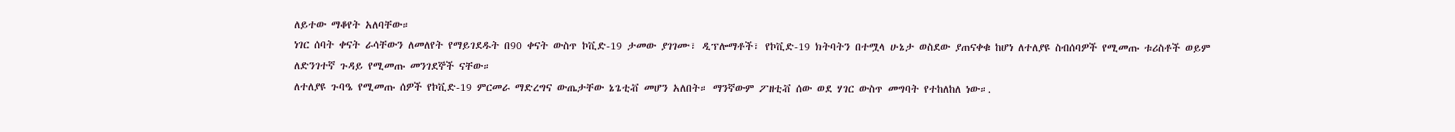ለይተው ማቆየት አለባቸው።
ነገር ሰባት ቀናት ራሳቸውን ለመለየት የማይገደዱት በ90 ቀናት ውስጥ ኮቪድ-19 ታመው ያገገሙ፣ ዲፕሎማቶች፣ የኮቪድ-19 ክትባትን በተሟላ ሁኔታ ወስደው ያጠናቀቁ ከሆነ ለተለያዩ ስብሰባዎች የሚመጡ ቱሪስቶች ወይም ለድንገተኛ ጉዳይ የሚመጡ መንገደኞች ናቸው።
ለተለያዩ ጉባዔ የሚመጡ ሰዎች የኮቪድ-19 ምርመራ ማድረግና ውጤታቸው ኔጌቲቭ መሆን አለበት። ማንኛውም ፖዘቲቭ ሰው ወደ ሃገር ውስጥ መግባት የተከለከለ ነው።.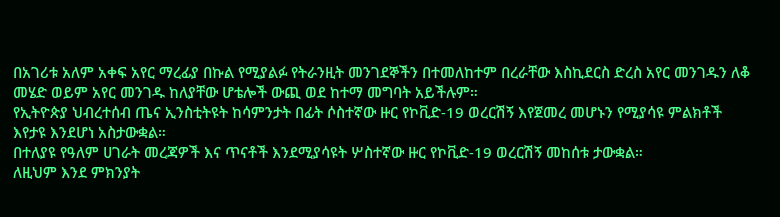በአገሪቱ አለም አቀፍ አየር ማረፊያ በኩል የሚያልፉ የትራንዚት መንገደኞችን በተመለከተም በረራቸው እስኪደርስ ድረስ አየር መንገዱን ለቆ መሄድ ወይም አየር መንገዱ ከለያቸው ሆቴሎች ውጪ ወደ ከተማ መግባት አይችሉም።
የኢትዮጵያ ህብረተሰብ ጤና ኢንስቲትዩት ከሳምንታት በፊት ሶስተኛው ዙር የኮቪድ-19 ወረርሽኝ እየጀመረ መሆኑን የሚያሳዩ ምልክቶች እየታዩ እንደሆነ አስታውቋል።
በተለያዩ የዓለም ሀገራት መረጃዎች እና ጥናቶች እንደሚያሳዩት ሦስተኛው ዙር የኮቪድ-19 ወረርሽኝ መከሰቱ ታውቋል።
ለዚህም እንደ ምክንያት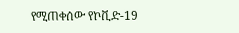የሚጠቀሰው የኮቪድ-19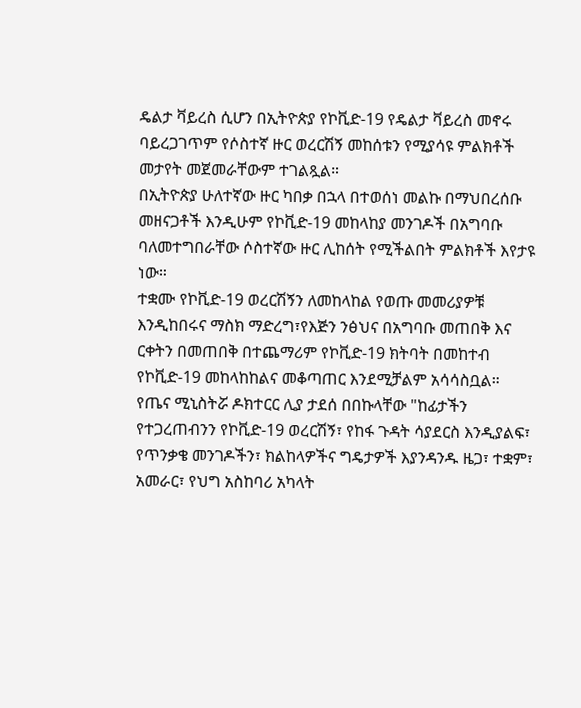ዴልታ ቫይረስ ሲሆን በኢትዮጵያ የኮቪድ-19 የዴልታ ቫይረስ መኖሩ ባይረጋገጥም የሶስተኛ ዙር ወረርሽኝ መከሰቱን የሚያሳዩ ምልክቶች መታየት መጀመራቸውም ተገልጿል።
በኢትዮጵያ ሁለተኛው ዙር ካበቃ በኋላ በተወሰነ መልኩ በማህበረሰቡ መዘናጋቶች እንዲሁም የኮቪድ-19 መከላከያ መንገዶች በአግባቡ ባለመተግበራቸው ሶስተኛው ዙር ሊከሰት የሚችልበት ምልክቶች እየታዩ ነው።
ተቋሙ የኮቪድ-19 ወረርሽኝን ለመከላከል የወጡ መመሪያዎቹ እንዲከበሩና ማስክ ማድረግ፣የእጅን ንፅህና በአግባቡ መጠበቅ እና ርቀትን በመጠበቅ በተጨማሪም የኮቪድ-19 ክትባት በመከተብ የኮቪድ-19 መከላከከልና መቆጣጠር እንደሚቻልም አሳሳስቧል።
የጤና ሚኒስትሯ ዶክተርር ሊያ ታደሰ በበኩላቸው "ከፊታችን የተጋረጠብንን የኮቪድ-19 ወረርሽኝ፣ የከፋ ጉዳት ሳያደርስ እንዲያልፍ፣ የጥንቃቄ መንገዶችን፣ ክልከላዎችና ግዴታዎች እያንዳንዱ ዜጋ፣ ተቋም፣ አመራር፣ የህግ አስከባሪ አካላት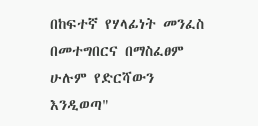በከፍተኛ የሃላፊነት መንፈስ በመተግበርና በማስፈፀም ሁሉም የድርሻውን እንዲወጣ"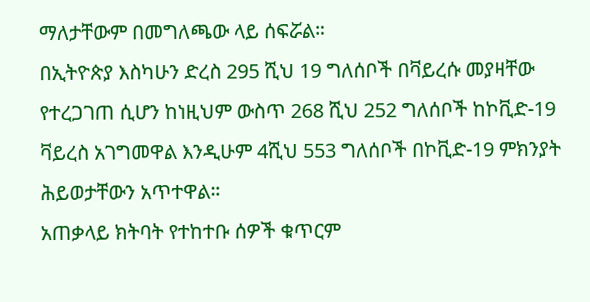ማለታቸውም በመግለጫው ላይ ሰፍሯል።
በኢትዮጵያ እስካሁን ድረስ 295 ሺህ 19 ግለሰቦች በቫይረሱ መያዛቸው የተረጋገጠ ሲሆን ከነዚህም ውስጥ 268 ሺህ 252 ግለሰቦች ከኮቪድ-19 ቫይረስ አገግመዋል እንዲሁም 4ሺህ 553 ግለሰቦች በኮቪድ-19 ምክንያት ሕይወታቸውን አጥተዋል።
አጠቃላይ ክትባት የተከተቡ ሰዎች ቁጥርም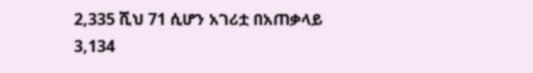2,335 ሺህ 71 ሲሆን አገሪቷ በአጠቃላይ 3,134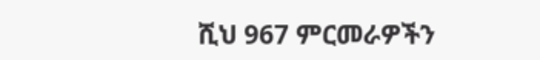ሺህ 967 ምርመራዎችን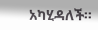አካሂዳለች።